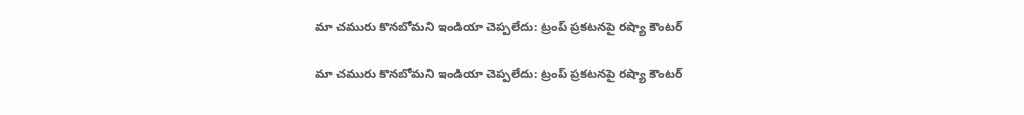మా చమురు కొనబోమని ఇండియా చెప్పలేదు: ట్రంప్ ప్రకటనపై రష్యా కౌంటర్

మా చమురు కొనబోమని ఇండియా చెప్పలేదు: ట్రంప్ ప్రకటనపై రష్యా కౌంటర్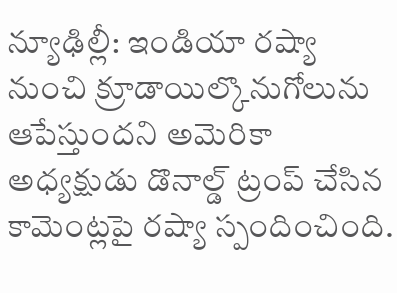న్యూఢిల్లీ: ఇండియా రష్యా నుంచి క్రూడాయిల్కొనుగోలును ఆపేస్తుందని అమెరికా అధ్యక్షుడు డొనాల్డ్ ట్రంప్ చేసిన కామెంట్లపై రష్యా స్పందించింది.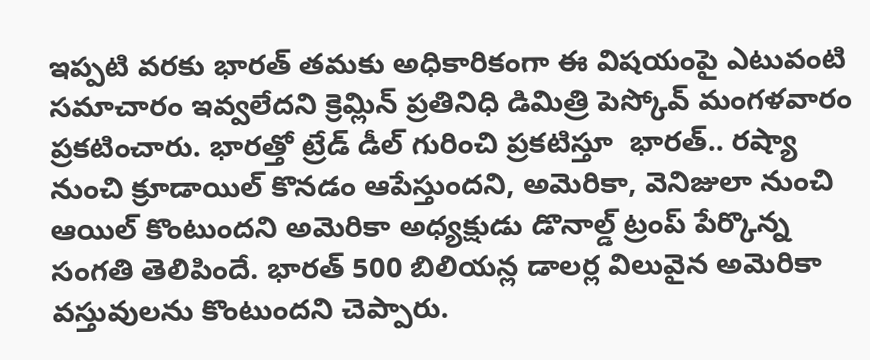ఇప్పటి వరకు భారత్ తమకు అధికారికంగా ఈ విషయంపై ఎటువంటి సమాచారం ఇవ్వలేదని క్రెమ్లిన్ ప్రతినిధి డిమిత్రి పెస్కోవ్ మంగళవారం ప్రకటించారు. భారత్తో ట్రేడ్ డీల్ గురించి ప్రకటిస్తూ  భారత్.. రష్యా నుంచి క్రూడాయిల్ కొనడం ఆపేస్తుందని, అమెరికా, వెనిజులా నుంచి ఆయిల్ కొంటుందని అమెరికా అధ్యక్షుడు డొనాల్డ్ ట్రంప్ పేర్కొన్న సంగతి తెలిపిందే. భారత్ 500 బిలియన్ల డాలర్ల విలువైన అమెరికా వస్తువులను కొంటుందని చెప్పారు.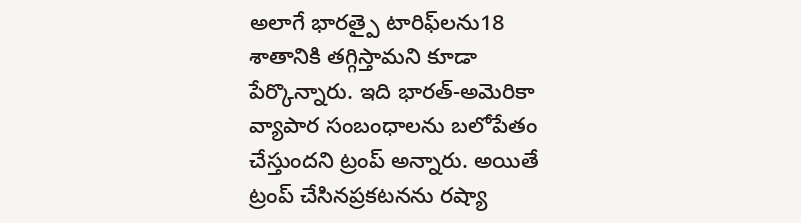అలాగే భారత్పై టారిఫ్‌‌‌‌లను18 శాతానికి తగ్గిస్తామని కూడా పేర్కొన్నారు. ఇది భారత్-అమెరికా వ్యాపార సంబంధాలను బలోపేతం చేస్తుందని ట్రంప్ అన్నారు. అయితే ట్రంప్ చేసినప్రకటనను రష్యా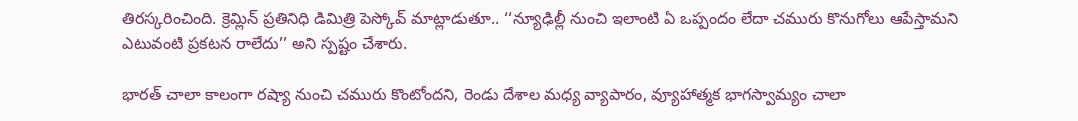తిరస్కరించింది. క్రెమ్లిన్ ప్రతినిధి డిమిత్రి పెస్కోవ్ మాట్లాడుతూ.. ‘‘న్యూఢిల్లీ నుంచి ఇలాంటి ఏ ఒప్పందం లేదా చమురు కొనుగోలు ఆపేస్తామని ఎటువంటి ప్రకటన రాలేదు’’ అని స్పష్టం చేశారు.

భారత్ చాలా కాలంగా రష్యా నుంచి చమురు కొంటోందని, రెండు దేశాల మధ్య వ్యాపారం, వ్యూహాత్మక భాగస్వామ్యం చాలా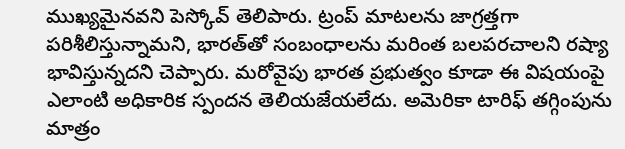ముఖ్యమైనవని పెస్కోవ్ తెలిపారు. ట్రంప్ మాటలను జాగ్రత్తగా పరిశీలిస్తున్నామని, భారత్‌‌‌‌తో సంబంధాలను మరింత బలపరచాలని రష్యా భావిస్తున్నదని చెప్పారు. మరోవైపు భారత ప్రభుత్వం కూడా ఈ విషయంపై ఎలాంటి అధికారిక స్పందన తెలియజేయలేదు. అమెరికా టారిఫ్ తగ్గింపును మాత్రం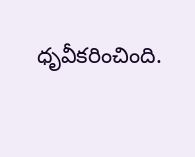ధృవీకరించింది.